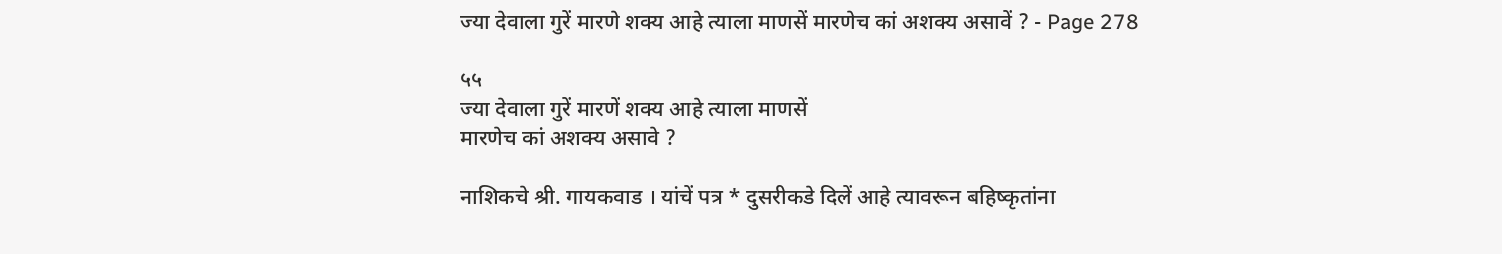ज्या देवाला गुरें मारणे शक्य आहे त्याला माणसें मारणेच कां अशक्य असावें ? - Page 278

५५
ज्या देवाला गुरें मारणें शक्‍य आहे त्याला माणसें
मारणेच कां अशक्य असावे ?

नाशिकचे श्री. गायकवाड । यांचें पत्र * दुसरीकडे दिलें आहे त्यावरून बहिष्कृतांना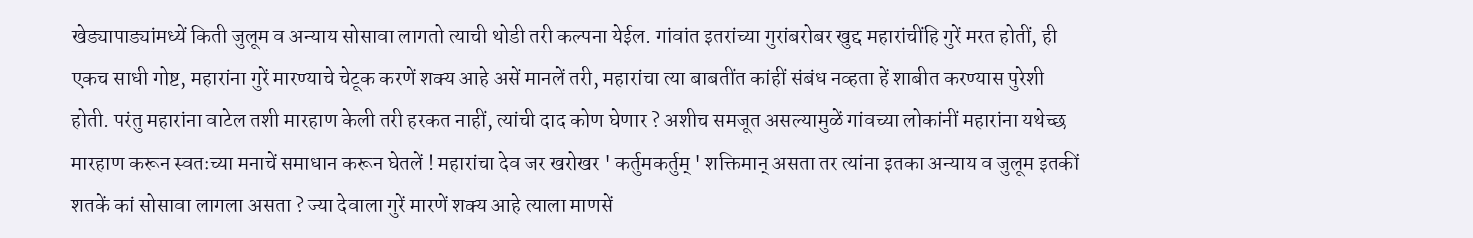खेड्यापाड्यांमध्यें किती जुलूम व अन्याय सोसावा लागतो त्याची थोडी तरी कल्पना येईल. गांवांत इतरांच्या गुरांबरोबर खुद्द महारांचींहि गुरें मरत होतीं, ही एकच साधी गोष्ट, महारांना गुरें मारण्याचे चेटूक करणें शक्‍य आहे असें मानलें तरी, महारांचा त्या बाबतींत कांहीं संबंध नव्हता हें शाबीत करण्यास पुरेशी होती. परंतु महारांना वाटेल तशी मारहाण केली तरी हरकत नाहीं, त्यांची दाद कोण घेणार ? अशीच समजूत असल्यामुळें गांवच्या लोकांनीं महारांना यथेच्छ मारहाण करून स्वतःच्या मनाचें समाधान करून घेतलें ! महारांचा देव जर खरोखर ' कर्तुमकर्तुम्‌ ' शक्तिमान्‌ असता तर त्यांना इतका अन्याय व जुलूम इतकीं शतकें कां सोसावा लागला असता ? ज्या देवाला गुरें मारणें शक्‍य आहे त्याला माणसें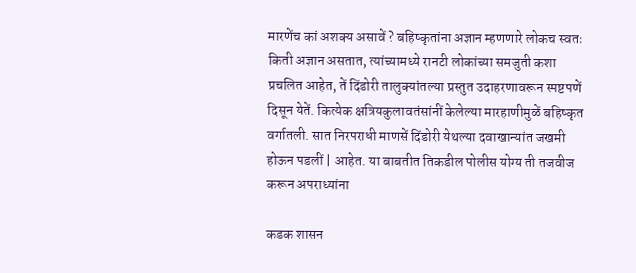मारणेंच कां अशक्य असावें ? बहिष्कृतांना अज्ञान म्हणणारे लोकच स्वतः किती अज्ञान असतात, त्यांच्यामध्ये रानटी लोकांच्या समजुती कशा प्रचलित आहेत, तें दिंडोरी तालुक्यांतल्या प्रस्तुत उदाहरणावरून स्पष्टपणें दिसून येतें. कित्येक क्षत्रियकुलावतंसांनीं केलेल्या मारहाणीमुळें बहिष्कृत वर्गातली. सात निरपराधी माणसें दिंडोरी येथल्या दवाखान्यांत जखमी होऊन पडलीं | आहेत. या बाबतीत तिकडील पोलीस योग्य ती तजवीज करून अपराध्यांना

कडक शासन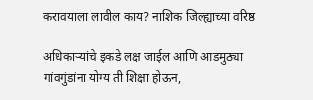करावयाला लावील काय? नाशिक जिल्ह्याच्या वरिष्ठ

अधिकाऱ्यांचे इकडे लक्ष जाईल आणि आडमुठ्या गांवगुंडांना योग्य ती शिक्षा होऊन,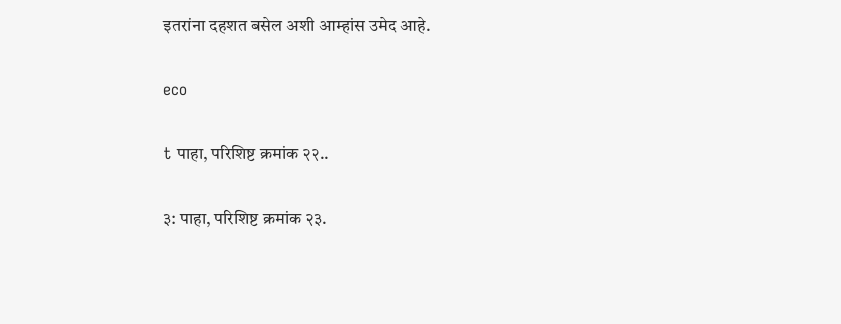इतरांना दहशत बसेल अशी आम्हांस उमेद आहे.

eco

t पाहा, परिशिष्ट क्रमांक २२..

३: पाहा, परिशिष्ट क्रमांक २३.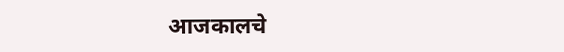आजकालचे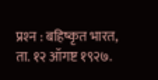प्रश्‍न : बहिष्कृत भारत, ता. १२ ऑगष्ट १९२७.